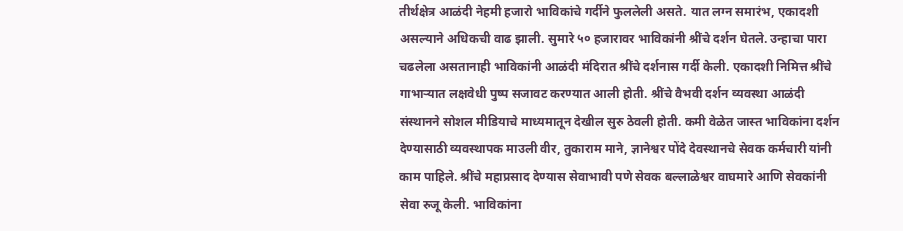तीर्थक्षेत्र आळंदी नेहमी हजारो भाविकांचे गर्दीने फुललेली असते. यात लग्न समारंभ, एकादशी असल्याने अधिकची वाढ झाली. सुमारे ५० हजारावर भाविकांनी श्रींचे दर्शन घेतले. उन्हाचा पारा चढलेला असतानाही भाविकांनी आळंदी मंदिरात श्रींचे दर्शनास गर्दी केली. एकादशी निमित्त श्रींचे गाभाऱ्यात लक्षवेधी पुष्प सजावट करण्यात आली होती. श्रींचे वैभवी दर्शन व्यवस्था आळंदी संस्थानने सोशल मीडियाचे माध्यमातून देखील सुरु ठेवली होती. कमी वेळेत जास्त भाविकांना दर्शन देण्यासाठी व्यवस्थापक माउली वीर, तुकाराम माने, ज्ञानेश्वर पोंदे देवस्थानचे सेवक कर्मचारी यांनी काम पाहिले. श्रींचे महाप्रसाद देण्यास सेवाभावी पणे सेवक बल्लाळेश्वर वाघमारे आणि सेवकांनी सेवा रुजू केली. भाविकांना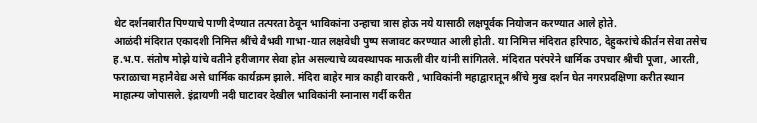थेट दर्शनबारीत पिण्याचे पाणी देण्यात तत्परता ठेवून भाविकांना उन्हाचा त्रास होऊ नये यासाठी लक्षपूर्वक नियोजन करण्यात आले होते.
आळंदी मंदिरात एकादशी निमित्त श्रींचे वैभवी गाभा-यात लक्षवेधी पुष्प सजावट करण्यात आली होती. या निमित्त मंदिरात हरिपाठ, देहुकरांचे कीर्तन सेवा तसेच ह.भ.प. संतोष मोझे यांचे वतीने हरीजागर सेवा होत असल्याचे व्यवस्थापक माऊली वीर यांनी सांगितले. मंदिरात परंपरेने धार्मिक उपचार श्रीची पूजा, आरती, फराळाचा महानैवेद्य असे धार्मिक कार्यक्रम झाले. मंदिरा बाहेर मात्र काही वारकरी , भाविकांनी महाद्वारातून श्रींचे मुख दर्शन घेत नगरप्रदक्षिणा करीत स्थान माहात्म्य जोपासले. इंद्रायणी नदी घाटावर देखील भाविकांनी स्नानास गर्दी करीत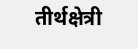तीर्थक्षेत्री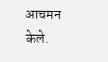आचमन केले.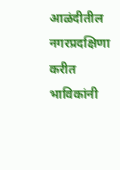आळंदीतील नगरप्रदक्षिणा करीत भाविकांनी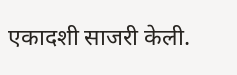एकादशी साजरी केली.